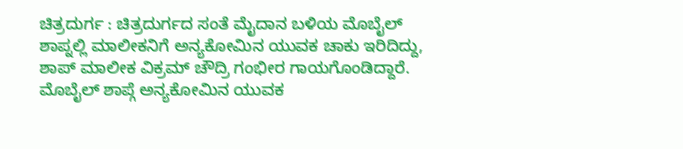ಚಿತ್ರದುರ್ಗ : ಚಿತ್ರದುರ್ಗದ ಸಂತೆ ಮೈದಾನ ಬಳಿಯ ಮೊಬೈಲ್ ಶಾಪ್ನಲ್ಲಿ ಮಾಲೀಕನಿಗೆ ಅನ್ಯಕೋಮಿನ ಯುವಕ ಚಾಕು ಇರಿದಿದ್ದು, ಶಾಪ್ ಮಾಲೀಕ ವಿಕ್ರಮ್ ಚೌದ್ರಿ ಗಂಭೀರ ಗಾಯಗೊಂಡಿದ್ದಾರೆ.
ಮೊಬೈಲ್ ಶಾಪ್ಗೆ ಅನ್ಯಕೋಮಿನ ಯುವಕ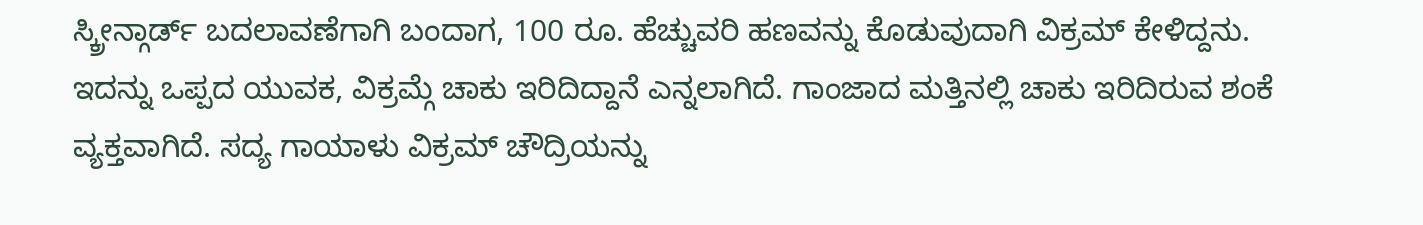ಸ್ಕ್ರೀನ್ಗಾರ್ಡ್ ಬದಲಾವಣೆಗಾಗಿ ಬಂದಾಗ, 100 ರೂ. ಹೆಚ್ಚುವರಿ ಹಣವನ್ನು ಕೊಡುವುದಾಗಿ ವಿಕ್ರಮ್ ಕೇಳಿದ್ದನು. ಇದನ್ನು ಒಪ್ಪದ ಯುವಕ, ವಿಕ್ರಮ್ಗೆ ಚಾಕು ಇರಿದಿದ್ದಾನೆ ಎನ್ನಲಾಗಿದೆ. ಗಾಂಜಾದ ಮತ್ತಿನಲ್ಲಿ ಚಾಕು ಇರಿದಿರುವ ಶಂಕೆ ವ್ಯಕ್ತವಾಗಿದೆ. ಸದ್ಯ ಗಾಯಾಳು ವಿಕ್ರಮ್ ಚೌದ್ರಿಯನ್ನು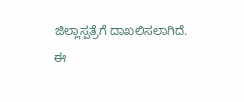ಜಿಲ್ಲಾಸ್ಪತ್ರೆಗೆ ದಾಖಲಿಸಲಾಗಿದೆ.
ಈ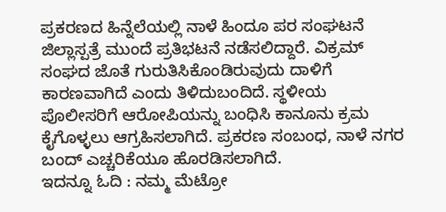ಪ್ರಕರಣದ ಹಿನ್ನೆಲೆಯಲ್ಲಿ ನಾಳೆ ಹಿಂದೂ ಪರ ಸಂಘಟನೆ ಜಿಲ್ಲಾಸ್ಪತ್ರೆ ಮುಂದೆ ಪ್ರತಿಭಟನೆ ನಡೆಸಲಿದ್ದಾರೆ. ವಿಕ್ರಮ್ ಸಂಘದ ಜೊತೆ ಗುರುತಿಸಿಕೊಂಡಿರುವುದು ದಾಳಿಗೆ ಕಾರಣವಾಗಿದೆ ಎಂದು ತಿಳಿದುಬಂದಿದೆ. ಸ್ಥಳೀಯ ಪೊಲೀಸರಿಗೆ ಆರೋಪಿಯನ್ನು ಬಂಧಿಸಿ ಕಾನೂನು ಕ್ರಮ ಕೈಗೊಳ್ಳಲು ಆಗ್ರಹಿಸಲಾಗಿದೆ. ಪ್ರಕರಣ ಸಂಬಂಧ, ನಾಳೆ ನಗರ ಬಂದ್ ಎಚ್ಚರಿಕೆಯೂ ಹೊರಡಿಸಲಾಗಿದೆ.
ಇದನ್ನೂ ಓದಿ : ನಮ್ಮ ಮೆಟ್ರೋ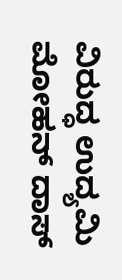ವಿರುದ್ಧ ಉದ್ಯಮಿ ಮೋಹನ್ ದಾಸ್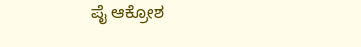ಪೈ ಆಕ್ರೋಶ